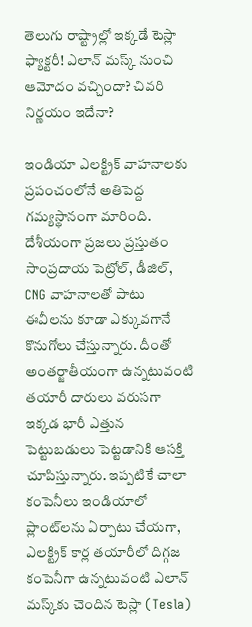తెలుగు రాష్ట్రాల్లో ఇక్కడే టెస్లా ఫ్యాక్టరీ! ఎలాన్ మస్క్ నుంచి ఆమోదం వచ్చిందా? చివరి నిర్ణయం ఇదేనా?

ఇండియా ఎలక్ట్రిక్ వాహనాలకు ప్రపంచంలోనే అతిపెద్ద గమ్యస్థానంగా మారింది. దేశీయంగా ప్రజలు ప్రస్తుతం సాంప్రదాయ పెట్రోల్, డీజిల్, CNG వాహనాలతో పాటు ఈవీలను కూడా ఎక్కువగానే కొనుగోలు చేస్తున్నారు. దీంతో అంతర్జాతీయంగా ఉన్నటువంటి తయారీ దారులు వరుసగా ఇక్కడ భారీ ఎత్తున పెట్టుబడులు పెట్టడానికి ఆసక్తి చూపిస్తున్నారు. ఇప్పటికే చాలా కంపెనీలు ఇండియాలో ప్లాంట్‌లను ఏర్పాటు చేయగా, ఎలక్ట్రిక్ కార్ల తయారీలో దిగ్గజ కంపెనీగా ఉన్నటువంటి ఎలాన్ మస్క్‌కు చెందిన టెస్లా (Tesla)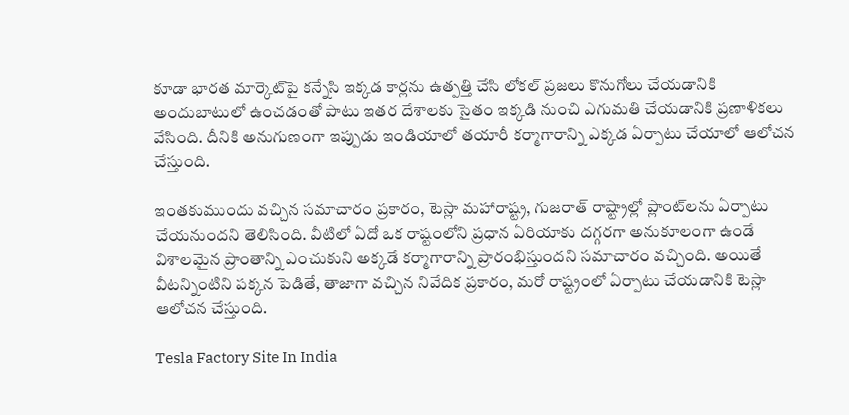కూడా భారత మార్కెట్‌పై కన్నేసి ఇక్కడ కార్లను ఉత్పత్తి చేసి లోకల్ ప్రజలు కొనుగోలు చేయడానికి అందుబాటులో ఉంచడంతో పాటు ఇతర దేశాలకు సైతం ఇక్కడి నుంచి ఎగుమతి చేయడానికి ప్రణాళికలు వేసింది. దీనికి అనుగుణంగా ఇప్పుడు ఇండియాలో తయారీ కర్మాగారాన్ని ఎక్కడ ఏర్పాటు చేయాలో ఆలోచన చేస్తుంది.

ఇంతకుముందు వచ్చిన సమాచారం ప్రకారం, టెస్లా మహారాష్ట్ర, గుజరాత్ రాష్ట్రాల్లో ప్లాంట్‌లను ఏర్పాటు చేయనుందని తెలిసింది. వీటిలో ఏదో ఒక రాష్టంలోని ప్రధాన ఏరియాకు దగ్గరగా అనుకూలంగా ఉండే విశాలమైన ప్రాంతాన్ని ఎంచుకుని అక్కడే కర్మాగారాన్ని ప్రారంభిస్తుందని సమాచారం వచ్చింది. అయితే వీటన్నింటిని పక్కన పెడితే, తాజాగా వచ్చిన నివేదిక ప్రకారం, మరో రాష్ట్రంలో ఏర్పాటు చేయడానికి టెస్లా ఆలోచన చేస్తుంది.

Tesla Factory Site In India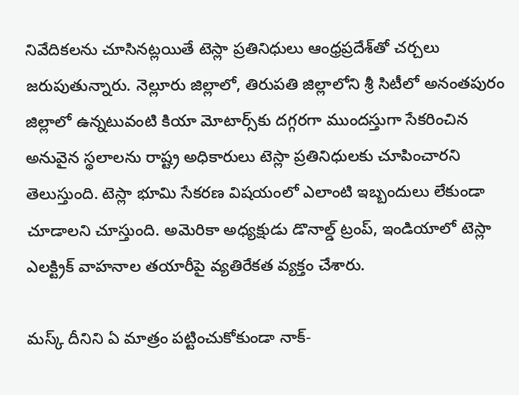నివేదికలను చూసినట్లయితే టెస్లా ప్రతినిధులు ఆంధ్రప్రదేశ్‌తో చర్చలు జరుపుతున్నారు. నెల్లూరు జిల్లాలో, తిరుపతి జిల్లాలోని శ్రీ సిటీలో అనంతపురం జిల్లాలో ఉన్నటువంటి కియా మోటార్స్‌కు దగ్గరగా ముందస్తుగా సేకరించిన అనువైన స్థలాలను రాష్ట్ర అధికారులు టెస్లా ప్రతినిధులకు చూపించారని తెలుస్తుంది. టెస్లా భూమి సేకరణ విషయంలో ఎలాంటి ఇబ్బందులు లేకుండా చూడాలని చూస్తుంది. అమెరికా అధ్యక్షుడు డొనాల్డ్ ట్రంప్‌, ఇండియాలో టెస్లా ఎలక్ట్రిక్ వాహనాల తయారీపై వ్యతిరేకత వ్యక్తం చేశారు.

మస్క్ దీనిని ఏ మాత్రం పట్టించుకోకుండా నాక్-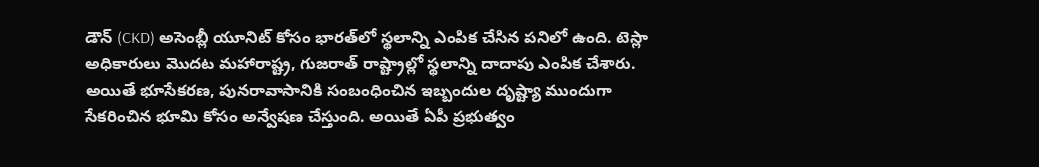డౌన్ (CKD) అసెంబ్లీ యూనిట్ కోసం భారత్‌లో స్థలాన్ని ఎంపిక చేసిన పనిలో ఉంది. టెస్లా అధికారులు మొదట మహారాష్ట్ర, గుజరాత్ రాష్ట్రాల్లో స్థలాన్ని దాదాపు ఎంపిక చేశారు. అయితే భూసేకరణ, పునరావాసానికి సంబంధించిన ఇబ్బందుల దృష్ట్యా ముందుగా సేకరించిన భూమి కోసం అన్వేషణ చేస్తుంది. అయితే ఏపీ ప్రభుత్వం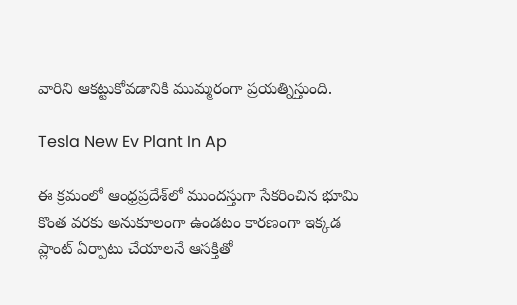వారిని ఆకట్టుకోవడానికి ముమ్మరంగా ప్రయత్నిస్తుంది.

Tesla New Ev Plant In Ap

ఈ క్రమంలో ఆంధ్రప్రదేశ్‌‌లో ముందస్తుగా సేకరించిన భూమి కొంత వరకు అనుకూలంగా ఉండటం కారణంగా ఇక్కడ ప్లాంట్ ఏర్పాటు చేయాలనే ఆసక్తితో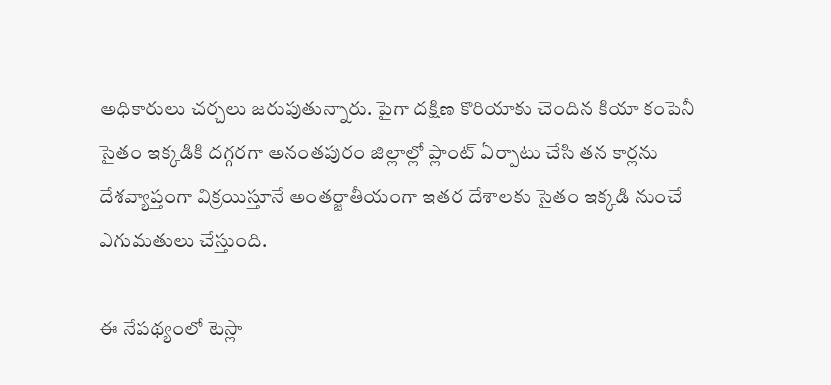అధికారులు చర్చలు జరుపుతున్నారు. పైగా దక్షిణ కొరియాకు చెందిన కియా కంపెనీ సైతం ఇక్కడికి దగ్గరగా అనంతపురం జిల్లాల్లో ప్లాంట్ ఏర్పాటు చేసి తన కార్లను దేశవ్యాప్తంగా విక్రయిస్తూనే అంతర్జాతీయంగా ఇతర దేశాలకు సైతం ఇక్కడి నుంచే ఎగుమతులు చేస్తుంది.

ఈ నేపథ్యంలో టెస్లా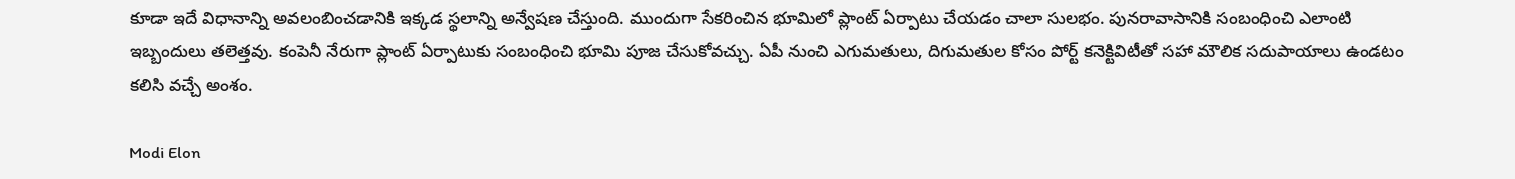కూడా ఇదే విధానాన్ని అవలంబించడానికి ఇక్కడ స్థలాన్ని అన్వేషణ చేస్తుంది. ముందుగా సేకరించిన భూమిలో ప్లాంట్ ఏర్పాటు చేయడం చాలా సులభం. పునరావాసానికి సంబంధించి ఎలాంటి ఇబ్బందులు తలెత్తవు. కంపెనీ నేరుగా ప్లాంట్ ఏర్పాటుకు సంబంధించి భూమి పూజ చేసుకోవచ్చు. ఏపీ నుంచి ఎగుమతులు, దిగుమతుల కోసం పోర్ట్ కనెక్టివిటీతో సహా మౌలిక సదుపాయాలు ఉండటం కలిసి వచ్చే అంశం.

Modi Elon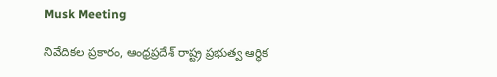Musk Meeting

నివేదికల ప్రకారం, ఆంధ్రప్రదేశ్‌ రాష్ట్ర ప్రభుత్వ ఆర్థిక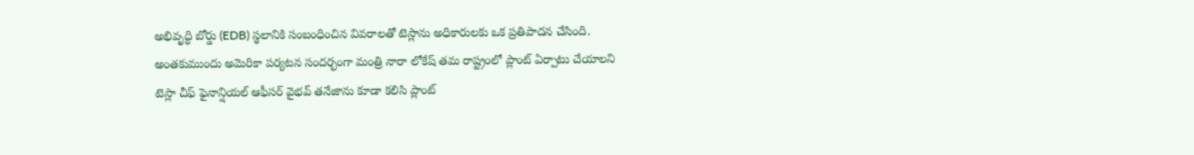అభివృద్ధి బోర్డు (EDB) స్థలానికి సంబంధించిన వివరాలతో టెస్లాను అధికారులకు ఒక ప్రతిపాదన చేసింది. అంతకుముందు అమెరికా పర్యటన సందర్భంగా మంత్రి నారా లోకేష్ తమ రాష్ట్రంలో ప్లాంట్ ఏర్పాటు చేయాలని టెస్లా చీఫ్ ఫైనాన్షియల్ ఆఫీసర్ వైభవ్ తనేజాను కూడా కలిసి ప్లాంట్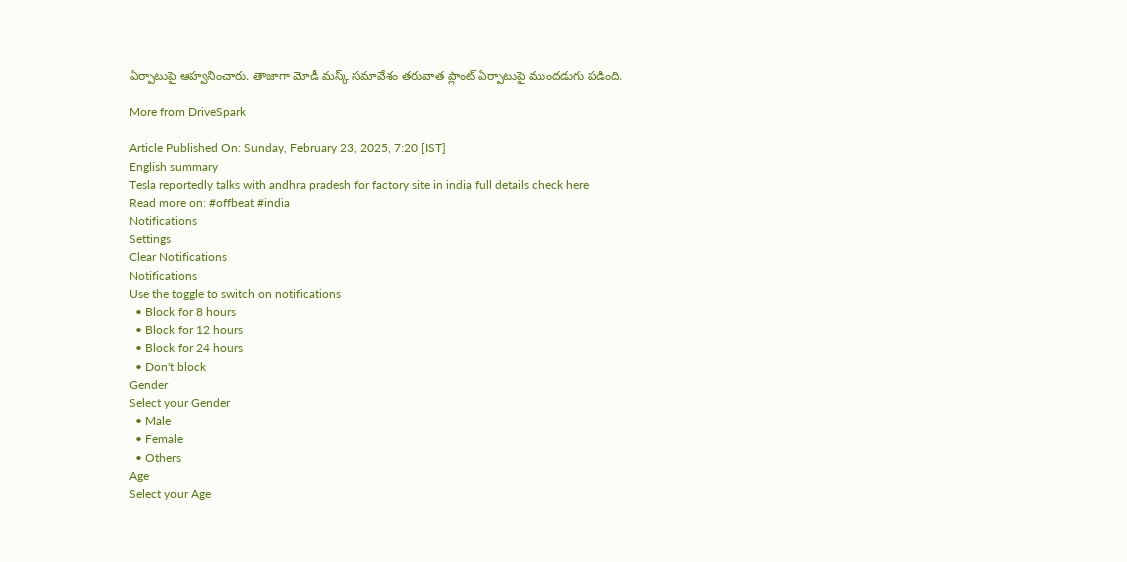ఏర్పాటుపై ఆహ్వనించారు. తాజాగా మోడీ మస్క్‌ సమావేశం తరువాత ప్లాంట్ ఏర్పాటుపై ముందడుగు పడింది.

More from DriveSpark

Article Published On: Sunday, February 23, 2025, 7:20 [IST]
English summary
Tesla reportedly talks with andhra pradesh for factory site in india full details check here
Read more on: #offbeat #india
Notifications
Settings
Clear Notifications
Notifications
Use the toggle to switch on notifications
  • Block for 8 hours
  • Block for 12 hours
  • Block for 24 hours
  • Don't block
Gender
Select your Gender
  • Male
  • Female
  • Others
Age
Select your Age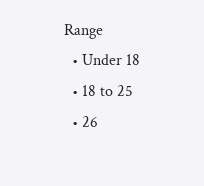Range
  • Under 18
  • 18 to 25
  • 26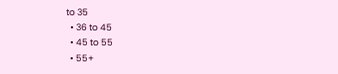to 35
  • 36 to 45
  • 45 to 55
  • 55+